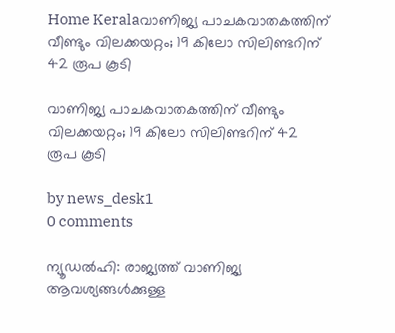Home Keralaവാണിജ്യ പാചകവാതകത്തിന് വീണ്ടും വിലക്കയറ്റം; 19 കിലോ സിലിണ്ടറിന് 42 രൂപ കൂടി

വാണിജ്യ പാചകവാതകത്തിന് വീണ്ടും വിലക്കയറ്റം; 19 കിലോ സിലിണ്ടറിന് 42 രൂപ കൂടി

by news_desk1
0 comments

ന്യൂഡല്‍ഹി: രാജ്യത്ത് വാണിജ്യ ആവശ്യങ്ങള്‍ക്കുള്ള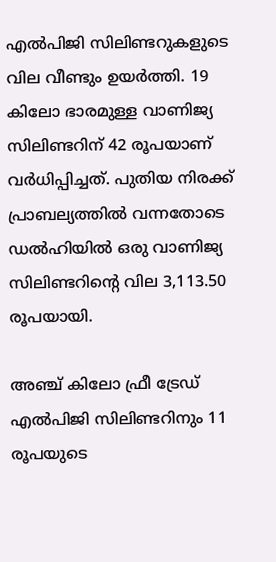എല്‍പിജി സിലിണ്ടറുകളുടെ വില വീണ്ടും ഉയര്‍ത്തി. 19 കിലോ ഭാരമുള്ള വാണിജ്യ സിലിണ്ടറിന് 42 രൂപയാണ് വര്‍ധിപ്പിച്ചത്. പുതിയ നിരക്ക് പ്രാബല്യത്തില്‍ വന്നതോടെ ഡല്‍ഹിയില്‍ ഒരു വാണിജ്യ സിലിണ്ടറിന്റെ വില 3,113.50 രൂപയായി.

അഞ്ച് കിലോ ഫ്രീ ട്രേഡ് എല്‍പിജി സിലിണ്ടറിനും 11 രൂപയുടെ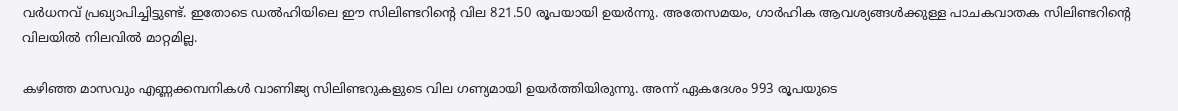വര്‍ധനവ് പ്രഖ്യാപിച്ചിട്ടുണ്ട്. ഇതോടെ ഡല്‍ഹിയിലെ ഈ സിലിണ്ടറിന്റെ വില 821.50 രൂപയായി ഉയര്‍ന്നു. അതേസമയം, ഗാര്‍ഹിക ആവശ്യങ്ങള്‍ക്കുള്ള പാചകവാതക സിലിണ്ടറിന്റെ വിലയില്‍ നിലവില്‍ മാറ്റമില്ല.

കഴിഞ്ഞ മാസവും എണ്ണക്കമ്പനികള്‍ വാണിജ്യ സിലിണ്ടറുകളുടെ വില ഗണ്യമായി ഉയര്‍ത്തിയിരുന്നു. അന്ന് ഏകദേശം 993 രൂപയുടെ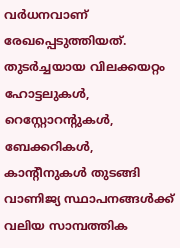വര്‍ധനവാണ് രേഖപ്പെടുത്തിയത്. തുടര്‍ച്ചയായ വിലക്കയറ്റം ഹോട്ടലുകള്‍, റെസ്റ്റോറന്റുകള്‍, ബേക്കറികള്‍, കാന്റീനുകള്‍ തുടങ്ങി വാണിജ്യ സ്ഥാപനങ്ങള്‍ക്ക് വലിയ സാമ്പത്തിക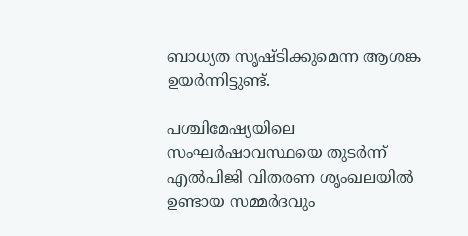ബാധ്യത സൃഷ്ടിക്കുമെന്ന ആശങ്ക ഉയര്‍ന്നിട്ടുണ്ട്.

പശ്ചിമേഷ്യയിലെ സംഘര്‍ഷാവസ്ഥയെ തുടര്‍ന്ന് എല്‍പിജി വിതരണ ശൃംഖലയില്‍ ഉണ്ടായ സമ്മര്‍ദവും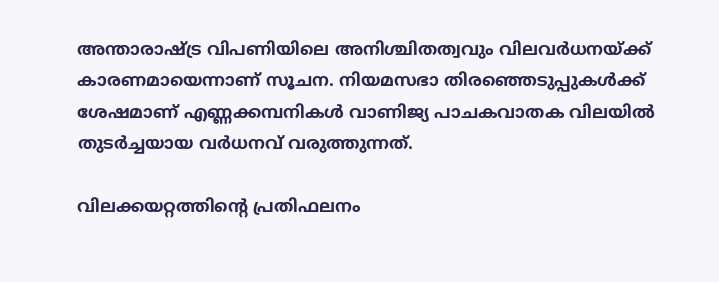അന്താരാഷ്ട്ര വിപണിയിലെ അനിശ്ചിതത്വവും വിലവര്‍ധനയ്ക്ക് കാരണമായെന്നാണ് സൂചന. നിയമസഭാ തിരഞ്ഞെടുപ്പുകള്‍ക്ക് ശേഷമാണ് എണ്ണക്കമ്പനികള്‍ വാണിജ്യ പാചകവാതക വിലയില്‍ തുടര്‍ച്ചയായ വര്‍ധനവ് വരുത്തുന്നത്.

വിലക്കയറ്റത്തിന്റെ പ്രതിഫലനം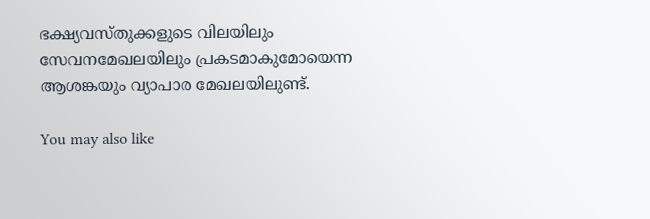ഭക്ഷ്യവസ്തുക്കളുടെ വിലയിലും സേവനമേഖലയിലും പ്രകടമാകുമോയെന്ന ആശങ്കയും വ്യാപാര മേഖലയിലുണ്ട്.

You may also like